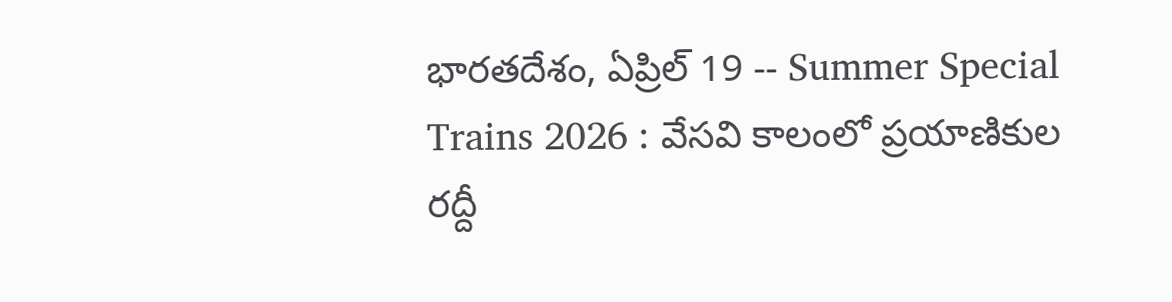భారతదేశం, ఏప్రిల్ 19 -- Summer Special Trains 2026 : వేసవి కాలంలో ప్రయాణికుల రద్దీ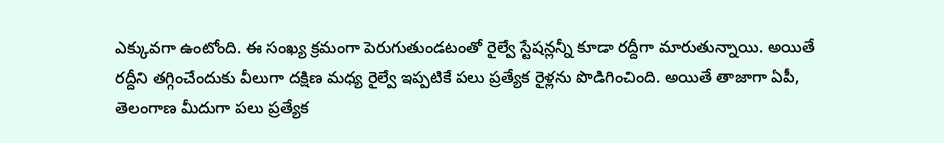ఎక్కువగా ఉంటోంది. ఈ సంఖ్య క్రమంగా పెరుగుతుండటంతో రైల్వే స్టేషన్లన్నీ కూడా రద్దీగా మారుతున్నాయి. అయితే రద్దీని తగ్గించేందుకు వీలుగా దక్షిణ మధ్య రైల్వే ఇప్పటికే పలు ప్రత్యేక రైళ్లను పొడిగించింది. అయితే తాజాగా ఏపీ, తెలంగాణ మీదుగా పలు ప్రత్యేక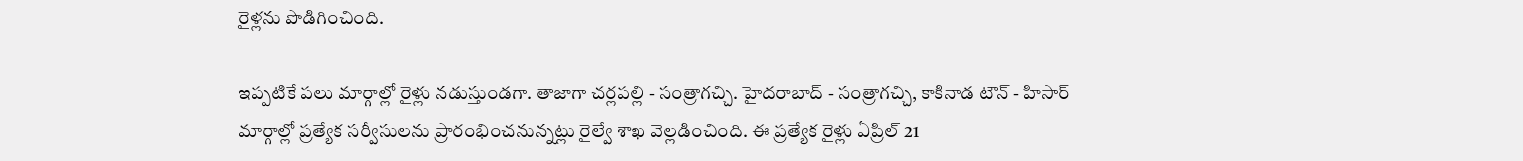రైళ్లను పొడిగించింది.

ఇప్పటికే పలు మార్గాల్లో రైళ్లు నడుస్తుండగా. తాజాగా చర్లపల్లి - సంత్రాగచ్చి. హైదరాబాద్ - సంత్రాగచ్చి, కాకినాడ టౌన్ - హిసార్ మార్గాల్లో ప్రత్యేక సర్వీసులను ప్రారంభించనున్నట్లు రైల్వే శాఖ వెల్లడించింది. ఈ ప్రత్యేక రైళ్లు ఏప్రిల్ 21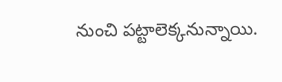నుంచి పట్టాలెక్కనున్నాయి.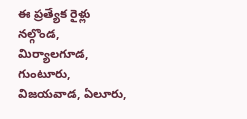ఈ ప్రత్యేక రైళ్లు నల్గొండ, మిర్యాలగూడ, గుంటూరు, విజయవాడ, ఏలూరు,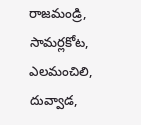రాజమండ్రి, సామర్లకోట, ఎలమంచిలి, దువ్వాడ,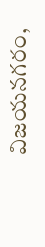విజయనగరం,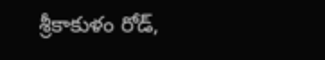శ్రీకాకుళం రోడ్,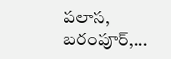పలాస, బరంపూర్,...